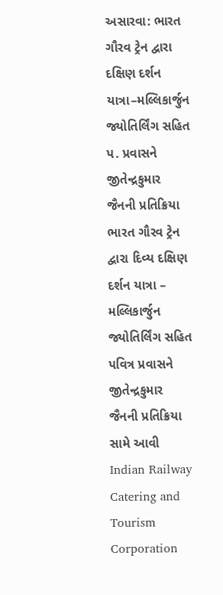અસારવા: ભારત ગૌરવ ટ્રેન દ્વારા દક્ષિણ દર્શન યાત્રા–મલ્લિકાર્જુન જ્યોતિર્લિંગ સહિત પ. પ્રવાસને જીતેન્દ્રકુમાર જૈનની પ્રતિક્રિયા
ભારત ગૌરવ ટ્રેન દ્વારા દિવ્ય દક્ષિણ દર્શન યાત્રા – મલ્લિકાર્જુન જ્યોતિર્લિંગ સહિત પવિત્ર પ્રવાસને જીતેન્દ્રકુમાર જૈનની પ્રતિક્રિયા સામે આવી Indian Railway Catering and Tourism Corporation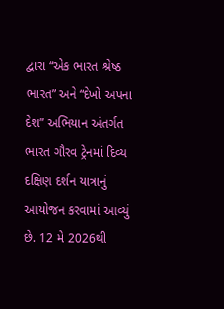દ્વારા “એક ભારત શ્રેષ્ઠ ભારત” અને “દેખો અપના દેશ” અભિયાન અંતર્ગત ભારત ગૌરવ ટ્રેનમાં દિવ્ય દક્ષિણ દર્શન યાત્રાનું આયોજન કરવામાં આવ્યું છે. 12 મે 2026થી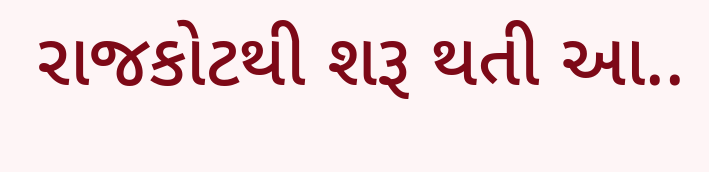રાજકોટથી શરૂ થતી આ..